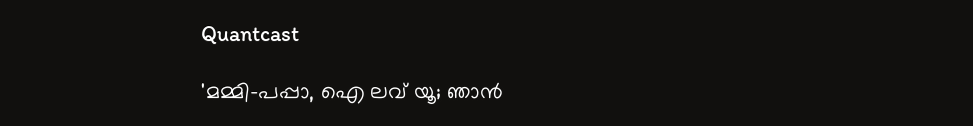Quantcast

'മമ്മി-പപ്പാ, ഐ ലവ് യൂ; ഞാൻ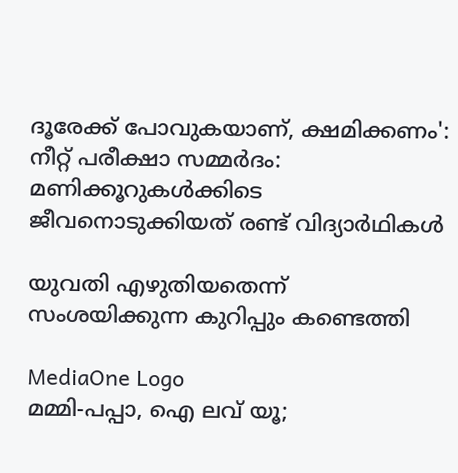ദൂരേക്ക് പോവുകയാണ്, ക്ഷമിക്കണം': നീറ്റ് പരീക്ഷാ സമ്മര്‍ദം: മണിക്കൂറുകൾക്കിടെ ജീവനൊടുക്കിയത് രണ്ട് വിദ്യാര്‍ഥികള്‍

യുവതി എഴുതിയതെന്ന് സംശയിക്കുന്ന കുറിപ്പും കണ്ടെത്തി

MediaOne Logo
മമ്മി-പപ്പാ, ഐ ലവ് യൂ;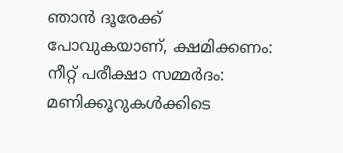ഞാൻ ദൂരേക്ക് പോവുകയാണ്, ക്ഷമിക്കണം: നീറ്റ് പരീക്ഷാ സമ്മര്‍ദം: മണിക്കൂറുകൾക്കിടെ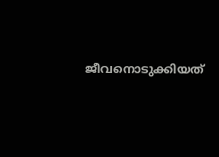ജീവനൊടുക്കിയത്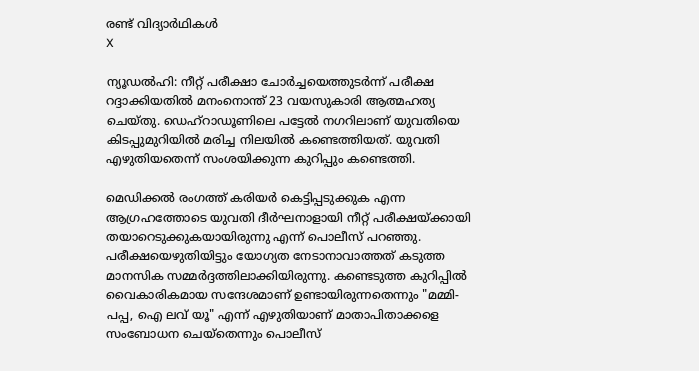രണ്ട് വിദ്യാര്‍ഥികള്‍
X

ന്യൂഡൽഹി: നീറ്റ് പരീക്ഷാ ചോർച്ചയെത്തുടർന്ന് പരീക്ഷ റദ്ദാക്കിയതിൽ മനംനൊന്ത് 23 വയസുകാരി ആത്മഹത്യ ചെയ്തു. ഡെഹ്‌റാഡൂണിലെ പട്ടേൽ നഗറിലാണ് യുവതിയെ കിടപ്പുമുറിയിൽ മരിച്ച നിലയിൽ കണ്ടെത്തിയത്. യുവതി എഴുതിയതെന്ന് സംശയിക്കുന്ന കുറിപ്പും കണ്ടെത്തി.

മെഡിക്കൽ രംഗത്ത് കരിയർ കെട്ടിപ്പടുക്കുക എന്ന ആഗ്രഹത്തോടെ യുവതി ദീർഘനാളായി നീറ്റ് പരീക്ഷയ്ക്കായി തയാറെടുക്കുകയായിരുന്നു എന്ന് പൊലീസ് പറഞ്ഞു. പരീക്ഷയെഴുതിയിട്ടും യോഗ്യത നേടാനാവാത്തത് കടുത്ത മാനസിക സമ്മർദ്ദത്തിലാക്കിയിരുന്നു. കണ്ടെടുത്ത കുറിപ്പിൽ വൈകാരികമായ സന്ദേശമാണ് ഉണ്ടായിരുന്നതെന്നും "മമ്മി-പപ്പ, ഐ ലവ് യൂ" എന്ന് എഴുതിയാണ് മാതാപിതാക്കളെ സംബോധന ചെയ്തെന്നും പൊലീസ്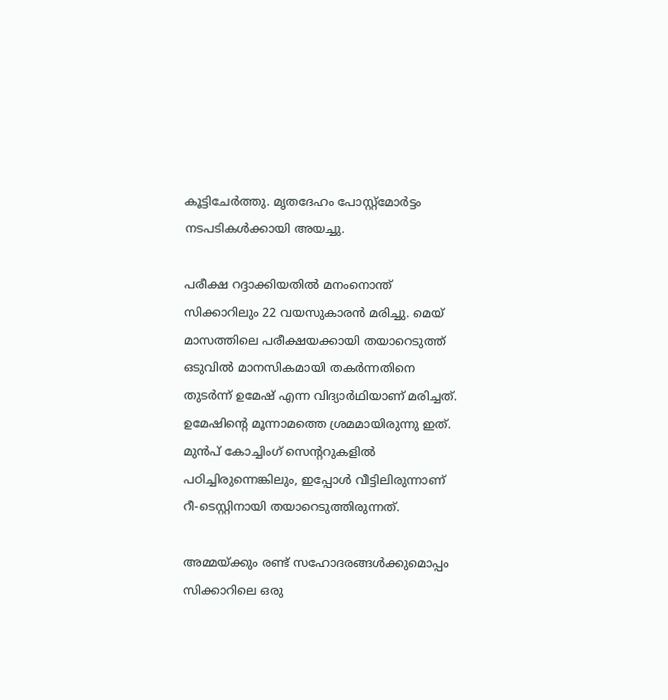കൂട്ടിചേർത്തു. മൃതദേഹം പോസ്റ്റ്‌മോർട്ടം നടപടികൾക്കായി അയച്ചു.

പരീക്ഷ റദ്ദാക്കിയതിൽ മനംനൊന്ത് സിക്കാറിലും 22 വയസുകാരൻ മരിച്ചു. മെയ് മാസത്തിലെ പരീക്ഷയക്കായി തയാറെടുത്ത് ഒടുവിൽ മാനസികമായി തകർന്നതിനെ തുടർന്ന് ഉമേഷ് എന്ന വിദ്യാർഥിയാണ് മരിച്ചത്. ഉമേഷിന്റെ മൂന്നാമത്തെ ശ്രമമായിരുന്നു ഇത്. മുൻപ് കോച്ചിംഗ് സെന്ററുകളിൽ പഠിച്ചിരുന്നെങ്കിലും, ഇപ്പോൾ വീട്ടിലിരുന്നാണ് റീ-ടെസ്റ്റിനായി തയാറെടുത്തിരുന്നത്.

അമ്മയ്ക്കും രണ്ട് സഹോദരങ്ങൾക്കുമൊപ്പം സിക്കാറിലെ ഒരു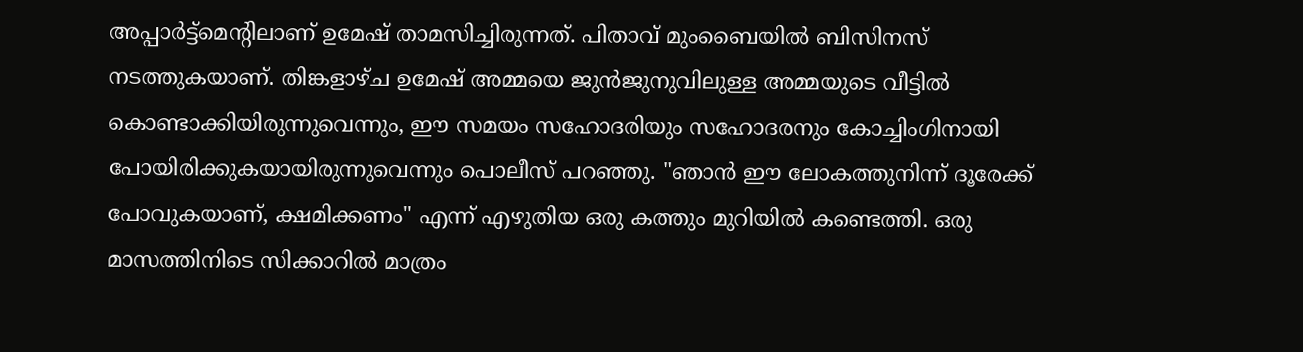അപ്പാർട്ട്മെന്റിലാണ് ഉമേഷ് താമസിച്ചിരുന്നത്. പിതാവ് മുംബൈയിൽ ബിസിനസ് നടത്തുകയാണ്. തിങ്കളാഴ്ച ഉമേഷ് അമ്മയെ ജുൻജുനുവിലുള്ള അമ്മയുടെ വീട്ടിൽ കൊണ്ടാക്കിയിരുന്നുവെന്നും, ഈ സമയം സഹോദരിയും സഹോദരനും കോച്ചിംഗിനായി പോയിരിക്കുകയായിരുന്നുവെന്നും പൊലീസ് പറഞ്ഞു. "ഞാൻ ഈ ലോകത്തുനിന്ന് ദൂരേക്ക് പോവുകയാണ്, ക്ഷമിക്കണം" എന്ന് എഴുതിയ ഒരു കത്തും മുറിയിൽ കണ്ടെത്തി. ഒരു മാസത്തിനിടെ സിക്കാറിൽ മാത്രം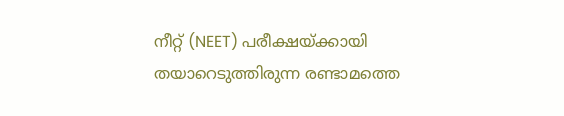നീറ്റ് (NEET) പരീക്ഷയ്ക്കായി തയാറെടുത്തിരുന്ന രണ്ടാമത്തെ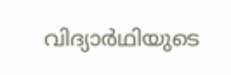വിദ്യാർഥിയുടെ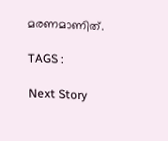മരണമാണിത്.

TAGS :

Next Story